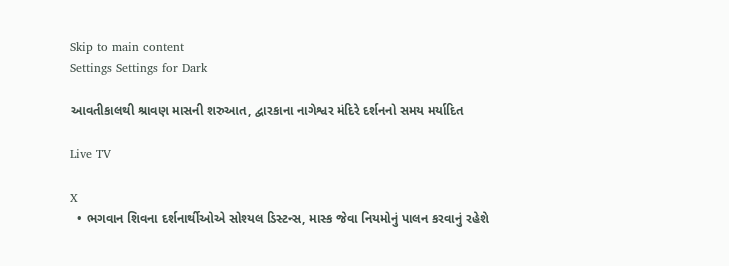Skip to main content
Settings Settings for Dark

આવતીકાલથી શ્રાવણ માસની શરુઆત, દ્વારકાના નાગેશ્વર મંદિરે દર્શનનો સમય મર્યાદિત

Live TV

X
  • ભગવાન શિવના દર્શનાર્થીઓએ સોશ્યલ ડિસ્ટન્સ, માસ્ક જેવા નિયમોનું પાલન કરવાનું રહેશે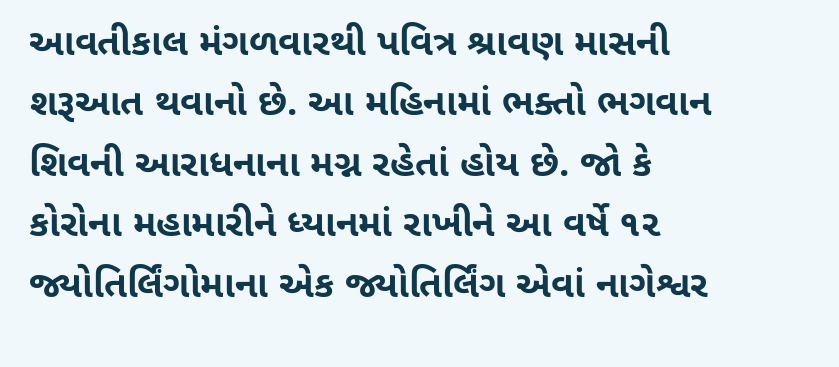આવતીકાલ મંગળવારથી પવિત્ર શ્રાવણ માસની શરૂઆત થવાનો છે. આ મહિનામાં ભક્તો ભગવાન શિવની આરાધનાના મગ્ન રહેતાં હોય છે. જો કે કોરોના મહામારીને ધ્યાનમાં રાખીને આ વર્ષે ૧૨ જ્યોતિર્લિંગોમાના એક જ્યોતિર્લિંગ એવાં નાગેશ્વર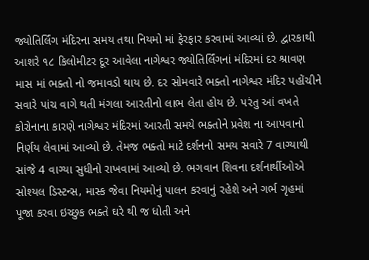જ્યોતિર્લિંગ મંદિરના સમય તથા નિયમો માં ફેરફાર કરવામાં આવ્યાં છે. દ્વારકાથી આશરે ૧૮ કિલોમીટર દૂર આવેલા નાગેશ્વર જ્યોતિર્લિંગનાં મંદિરમાં દર શ્રાવણ માસ માં ભક્તો નો જમાવડો થાય છે. દર સોમવારે ભક્તો નાગેશ્વર મંદિર પહોંચીને સવારે પાંચ વાગે થતી મંગલા આરતીનો લાભ લેતા હોય છે. પરંતુ આં વખતે કોરોનાના કારણે નાગેશ્વર મંદિરમાં આરતી સમયે ભક્તોને પ્રવેશ ના આપવાનો નિર્ણય લેવામાં આવ્યો છે. તેમજ ભક્તો માટે દર્શનનો સમય સવારે 7 વાગ્યાથી સાંજે 4 વાગ્યા સુધીનો રાખવામાં આવ્યો છે. ભગવાન શિવના દર્શનાર્થીઓએ સોશ્યલ ડિસ્ટન્સ, માસ્ક જેવા નિયમોનું પાલન કરવાનું રહેશે અને ગર્ભ ગૃહમાં પૂજા કરવા ઇચ્છુક ભક્તે ઘરે થી જ ધોતી અને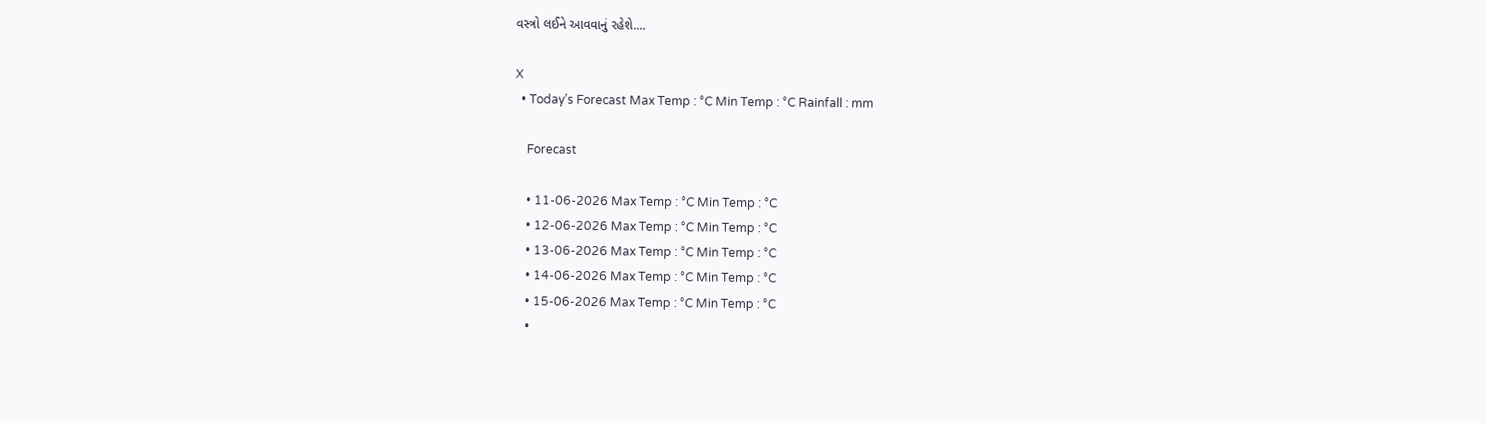વસ્ત્રો લઈને આવવાનું રહેશે....

X
  • Today’s Forecast Max Temp : °C Min Temp : °C Rainfall : mm

    Forecast

    • 11-06-2026 Max Temp : °C Min Temp : °C
    • 12-06-2026 Max Temp : °C Min Temp : °C
    • 13-06-2026 Max Temp : °C Min Temp : °C
    • 14-06-2026 Max Temp : °C Min Temp : °C
    • 15-06-2026 Max Temp : °C Min Temp : °C
    •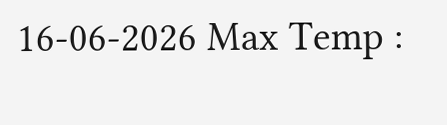16-06-2026 Max Temp :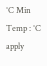°C Min Temp : °C
apply